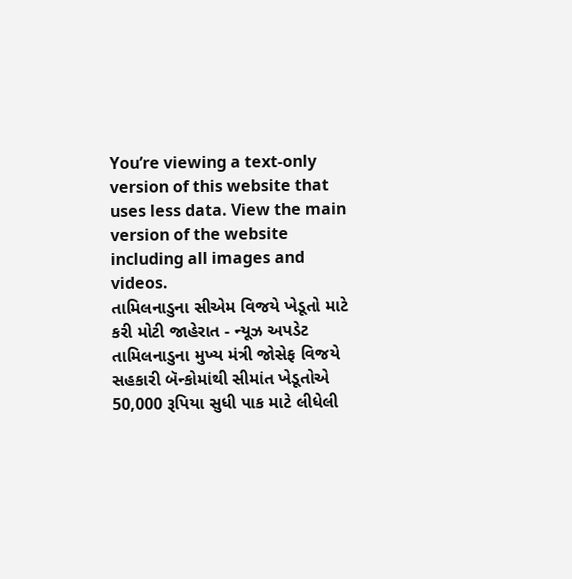You’re viewing a text-only version of this website that uses less data. View the main version of the website including all images and videos.
તામિલનાડુના સીએમ વિજયે ખેડૂતો માટે કરી મોટી જાહેરાત - ન્યૂઝ અપડેટ
તામિલનાડુના મુખ્ય મંત્રી જોસેફ વિજયે સહકારી બૅન્કોમાંથી સીમાંત ખેડૂતોએ 50,000 રૂપિયા સુધી પાક માટે લીધેલી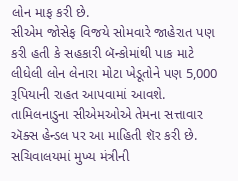લોન માફ કરી છે.
સીએમ જોસેફ વિજયે સોમવારે જાહેરાત પણ કરી હતી કે સહકારી બૅન્કોમાંથી પાક માટે લીધેલી લોન લેનારા મોટા ખેડૂતોને પણ 5,000 રૂપિયાની રાહત આપવામાં આવશે.
તામિલનાડુના સીએમઓએ તેમના સત્તાવાર ઍક્સ હેન્ડલ પર આ માહિતી શૅર કરી છે.
સચિવાલયમાં મુખ્ય મંત્રીની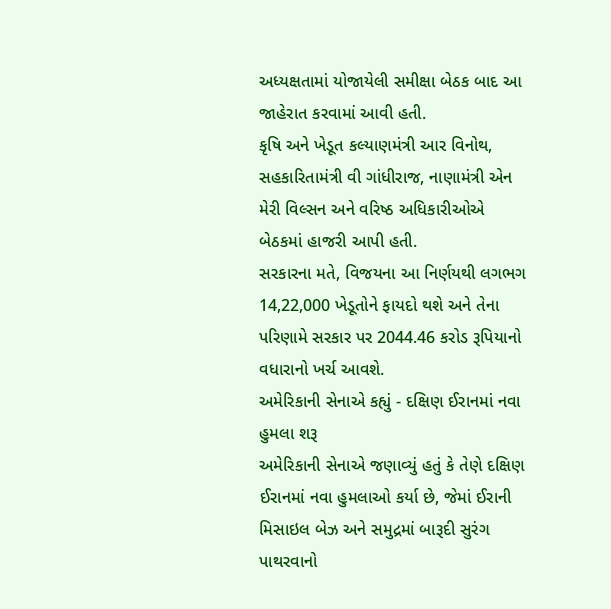અધ્યક્ષતામાં યોજાયેલી સમીક્ષા બેઠક બાદ આ જાહેરાત કરવામાં આવી હતી.
કૃષિ અને ખેડૂત કલ્યાણમંત્રી આર વિનોથ, સહકારિતામંત્રી વી ગાંધીરાજ, નાણામંત્રી એન મેરી વિલ્સન અને વરિષ્ઠ અધિકારીઓએ બેઠકમાં હાજરી આપી હતી.
સરકારના મતે, વિજયના આ નિર્ણયથી લગભગ 14,22,000 ખેડૂતોને ફાયદો થશે અને તેના પરિણામે સરકાર પર 2044.46 કરોડ રૂપિયાનો વધારાનો ખર્ચ આવશે.
અમેરિકાની સેનાએ કહ્યું - દક્ષિણ ઈરાનમાં નવા હુમલા શરૂ
અમેરિકાની સેનાએ જણાવ્યું હતું કે તેણે દક્ષિણ ઈરાનમાં નવા હુમલાઓ કર્યા છે, જેમાં ઈરાની મિસાઇલ બેઝ અને સમુદ્રમાં બારૂદી સુરંગ પાથરવાનો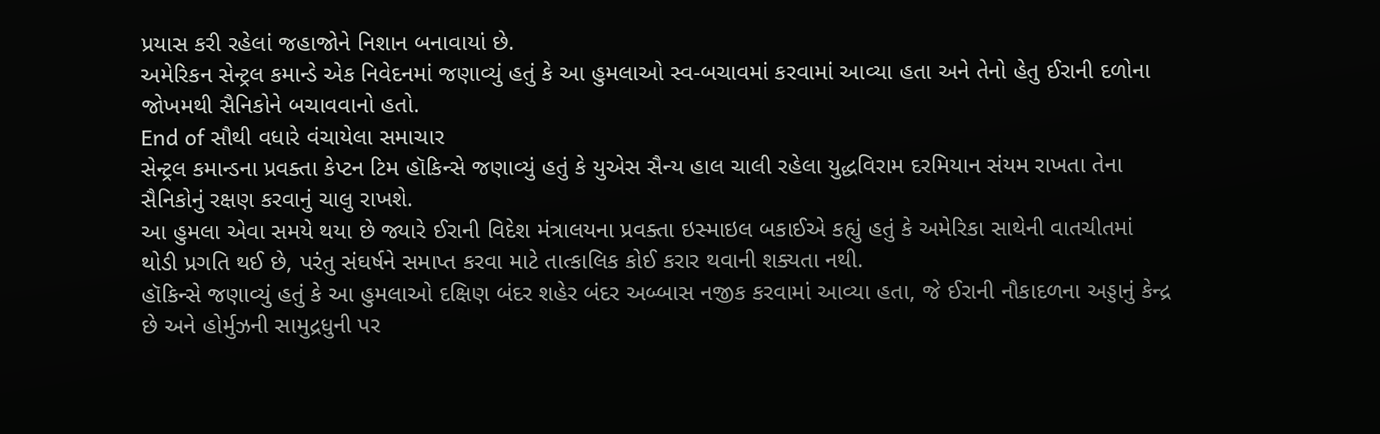પ્રયાસ કરી રહેલાં જહાજોને નિશાન બનાવાયાં છે.
અમેરિકન સેન્ટ્રલ કમાન્ડે એક નિવેદનમાં જણાવ્યું હતું કે આ હુમલાઓ સ્વ-બચાવમાં કરવામાં આવ્યા હતા અને તેનો હેતુ ઈરાની દળોના જોખમથી સૈનિકોને બચાવવાનો હતો.
End of સૌથી વધારે વંચાયેલા સમાચાર
સેન્ટ્રલ કમાન્ડના પ્રવક્તા કેપ્ટન ટિમ હૉકિન્સે જણાવ્યું હતું કે યુએસ સૈન્ય હાલ ચાલી રહેલા યુદ્ધવિરામ દરમિયાન સંયમ રાખતા તેના સૈનિકોનું રક્ષણ કરવાનું ચાલુ રાખશે.
આ હુમલા એવા સમયે થયા છે જ્યારે ઈરાની વિદેશ મંત્રાલયના પ્રવક્તા ઇસ્માઇલ બકાઈએ કહ્યું હતું કે અમેરિકા સાથેની વાતચીતમાં થોડી પ્રગતિ થઈ છે, પરંતુ સંઘર્ષને સમાપ્ત કરવા માટે તાત્કાલિક કોઈ કરાર થવાની શક્યતા નથી.
હૉકિન્સે જણાવ્યું હતું કે આ હુમલાઓ દક્ષિણ બંદર શહેર બંદર અબ્બાસ નજીક કરવામાં આવ્યા હતા, જે ઈરાની નૌકાદળના અડ્ડાનું કેન્દ્ર છે અને હોર્મુઝની સામુદ્રધુની પર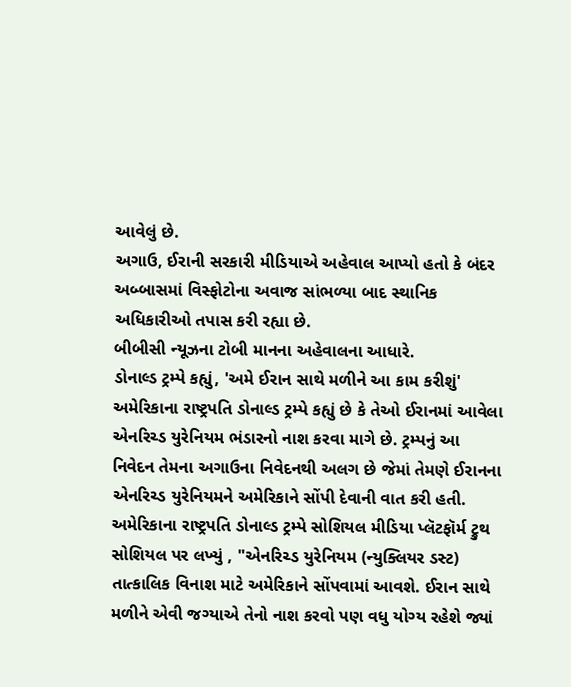આવેલું છે.
અગાઉ, ઈરાની સરકારી મીડિયાએ અહેવાલ આપ્યો હતો કે બંદર અબ્બાસમાં વિસ્ફોટોના અવાજ સાંભળ્યા બાદ સ્થાનિક અધિકારીઓ તપાસ કરી રહ્યા છે.
બીબીસી ન્યૂઝના ટોબી માનના અહેવાલના આધારે.
ડોનાલ્ડ ટ્રમ્પે કહ્યું, 'અમે ઈરાન સાથે મળીને આ કામ કરીશું'
અમેરિકાના રાષ્ટ્રપતિ ડોનાલ્ડ ટ્રમ્પે કહ્યું છે કે તેઓ ઈરાનમાં આવેલા એનરિચ્ડ યુરેનિયમ ભંડારનો નાશ કરવા માગે છે. ટ્રમ્પનું આ નિવેદન તેમના અગાઉના નિવેદનથી અલગ છે જેમાં તેમણે ઈરાનના એનરિચ્ડ યુરેનિયમને અમેરિકાને સોંપી દેવાની વાત કરી હતી.
અમેરિકાના રાષ્ટ્રપતિ ડોનાલ્ડ ટ્રમ્પે સોશિયલ મીડિયા પ્લૅટફૉર્મ ટ્રુથ સોશિયલ પર લખ્યું , "એનરિચ્ડ યુરેનિયમ (ન્યુક્લિયર ડસ્ટ) તાત્કાલિક વિનાશ માટે અમેરિકાને સોંપવામાં આવશે. ઈરાન સાથે મળીને એવી જગ્યાએ તેનો નાશ કરવો પણ વધુ યોગ્ય રહેશે જ્યાં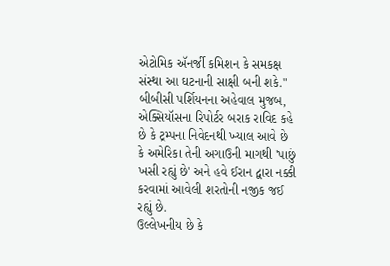એટોમિક ઍનર્જી કમિશન કે સમકક્ષ સંસ્થા આ ઘટનાની સાક્ષી બની શકે."
બીબીસી પર્શિયનના અહેવાલ મુજબ, એક્સિયૉસના રિપોર્ટર બરાક રાવિદ કહે છે કે ટ્રમ્પના નિવેદનથી ખ્યાલ આવે છે કે અમેરિકા તેની અગાઉની માગથી 'પાછું ખસી રહ્યું છે' અને હવે ઈરાન દ્વારા નક્કી કરવામાં આવેલી શરતોની નજીક જઈ રહ્યું છે.
ઉલ્લેખનીય છે કે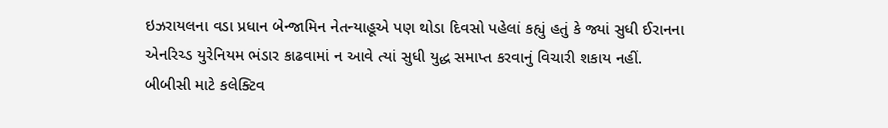ઇઝરાયલના વડા પ્રધાન બેન્જામિન નેતન્યાહૂએ પણ થોડા દિવસો પહેલાં કહ્યું હતું કે જ્યાં સુધી ઈરાનના એનરિચ્ડ યુરેનિયમ ભંડાર કાઢવામાં ન આવે ત્યાં સુધી યુદ્ધ સમાપ્ત કરવાનું વિચારી શકાય નહીં.
બીબીસી માટે કલેક્ટિવ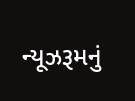ન્યૂઝરૂમનું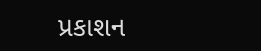પ્રકાશન